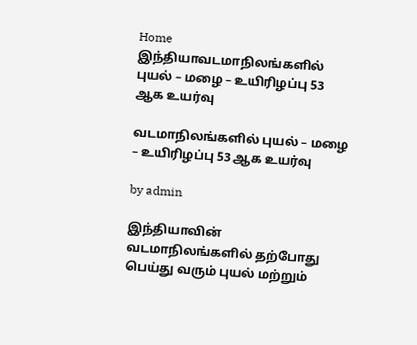Home இந்தியாவடமாநிலங்களில் புயல் – மழை – உயிரிழப்பு 53 ஆக உயர்வு

வடமாநிலங்களில் புயல் – மழை – உயிரிழப்பு 53 ஆக உயர்வு

by admin

இந்தியாவின் வடமாநிலங்களில் தற்போது பெய்து வரும் புயல் மற்றும்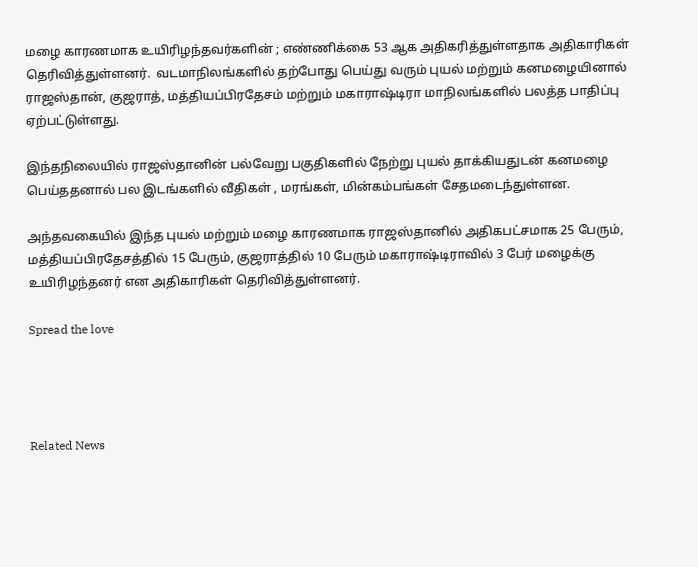மழை காரணமாக உயிரிழந்தவர்களின் ; எண்ணிக்கை 53 ஆக அதிகரித்துள்ளதாக அதிகாரிகள் தெரிவித்துள்ளனர்.  வடமாநிலங்களில் தற்போது பெய்து வரும் புயல் மற்றும் கனமழையினால் ராஜஸ்தான், குஜராத், மத்தியப்பிரதேசம் மற்றும் மகாராஷ்டிரா மாநிலங்களில் பலத்த பாதிப்பு ஏற்பட்டுள்ளது.

இந்தநிலையில் ராஜஸ்தானின் பல்வேறு பகுதிகளில் நேற்று புயல் தாக்கியதுடன் கனமழை பெய்ததனால் பல இடங்களில் வீதிகள் , மரங்கள், மின்கம்பங்கள் சேதமடைந்துள்ளன.

அந்தவகையில் இந்த புயல் மற்றும் மழை காரணமாக ராஜஸ்தானில் அதிகபட்சமாக 25 பேரும், மத்தியப்பிரதேசத்தில் 15 பேரும், குஜராத்தில் 10 பேரும் மகாராஷ்டிராவில் 3 பேர் மழைக்கு உயிரிழந்தனர் என அதிகாரிகள் தெரிவித்துள்ளனர்.

Spread the love




Related News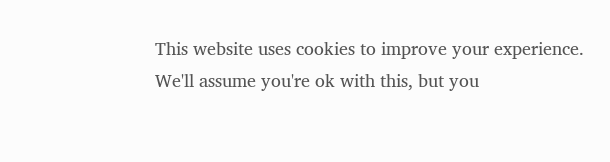This website uses cookies to improve your experience. We'll assume you're ok with this, but you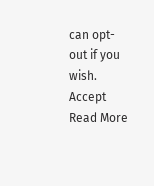can opt-out if you wish. Accept Read More